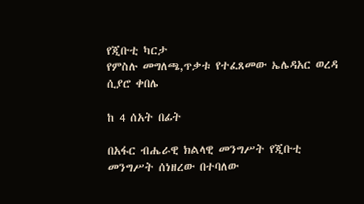የጂቡቲ ካርታ
የምስሉ መግለጫ,ጥቃቱ የተፈጸመው ኤሌዳአር ወረዳ ሲያሮ ቀበሌ

ከ 4 ሰአት በፊት

በአፋር ብሔራዊ ክልላዊ መንግሥት የጂቡቲ መንግሥት ሰነዘረው በተባለው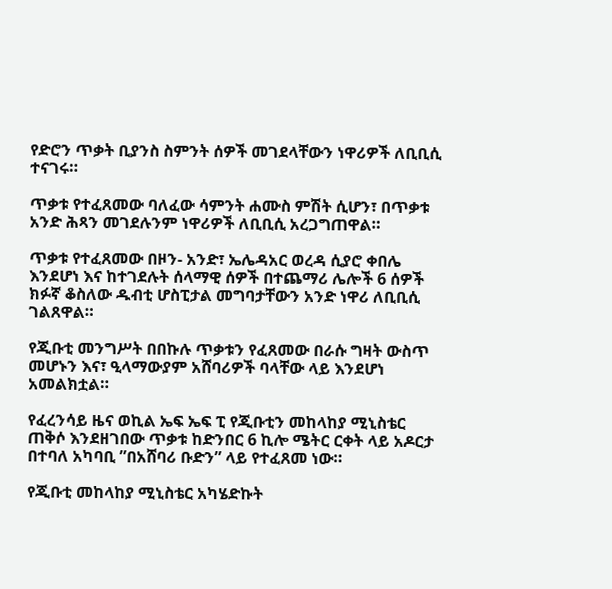የድሮን ጥቃት ቢያንስ ስምንት ሰዎች መገደላቸውን ነዋሪዎች ለቢቢሲ ተናገሩ።

ጥቃቱ የተፈጸመው ባለፈው ሳምንት ሐሙስ ምሽት ሲሆን፣ በጥቃቱ አንድ ሕጻን መገደሉንም ነዋሪዎች ለቢቢሲ አረጋግጠዋል።

ጥቃቱ የተፈጸመው በዞን- አንድ፣ ኤሌዳአር ወረዳ ሲያሮ ቀበሌ እንደሆነ እና ከተገደሉት ሰላማዊ ሰዎች በተጨማሪ ሌሎች 6 ሰዎች ክፉኛ ቆስለው ዱብቲ ሆስፒታል መግባታቸውን አንድ ነዋሪ ለቢቢሲ ገልጸዋል።

የጂቡቲ መንግሥት በበኩሉ ጥቃቱን የፈጸመው በራሱ ግዛት ውስጥ መሆኑን እና፣ ዒላማውያም አሸባሪዎች ባላቸው ላይ እንደሆነ አመልክቷል።

የፈረንሳይ ዜና ወኪል ኤፍ ኤፍ ፒ የጂቡቲን መከላከያ ሚኒስቴር ጠቅሶ እንደዘገበው ጥቃቱ ከድንበር 6 ኪሎ ሜትር ርቀት ላይ አዶርታ በተባለ አካባቢ ”በአሸባሪ ቡድን” ላይ የተፈጸመ ነው።

የጂቡቲ መከላከያ ሚኒስቴር አካሄድኩት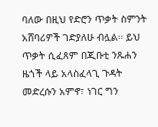ባለው በዚህ የድሮን ጥቃት ስምንት አሸባሪዎች ገድያለሁ ብሏል። ይህ ጥቃት ሲፈጸም በጂቡቲ ንጹሐን ዜጎች ላይ አላስፈላጊ ጉዳት መድረሱን አምኖ፣ ነገር ግን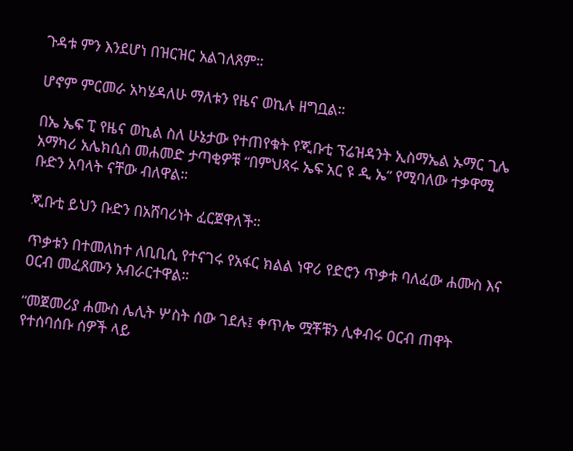ጉዳቱ ምን እንደሆነ በዝርዝር አልገለጸም።

ሆኖም ምርመራ አካሄዳለሁ ማለቱን የዜና ወኪሉ ዘግቧል።

በኤ ኤፍ ፒ የዜና ወኪል ስለ ሁኔታው የተጠየቁት የጂቡቲ ፕሬዝዳንት ኢስማኤል ኡማር ጊሌ አማካሪ አሌክሲስ መሐመድ ታጣቂዎቹ “በምህጻሩ ኤፍ አር ዩ ዲ ኤ” የሚባለው ተቃዋሚ ቡድን አባላት ናቸው ብለዋል።

ጂቡቲ ይህን ቡድን በአሸባሪነት ፈርጀዋለች።

ጥቃቱን በተመለከተ ለቢቢሲ የተናገሩ የአፋር ክልል ነዋሪ የድሮን ጥቃቱ ባለፈው ሐሙስ እና ዐርብ መፈጸሙን አብራርተዋል።

“መጀመሪያ ሐሙስ ሌሊት ሦስት ሰው ገደሉ፤ ቀጥሎ ሟቾቹን ሊቀብሩ ዐርብ ጠዋት የተሰባሰቡ ሰዎች ላይ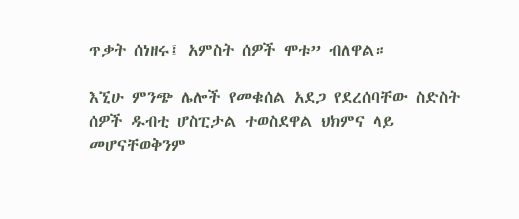ጥቃት ሰነዘሩ፤ አምስት ሰዎች ሞቱ” ብለዋል።

እኚሁ ምንጭ ሌሎች የመቁሰል አደጋ የደረሰባቸው ስድስት ሰዎች ዱብቲ ሆስፒታል ተወስደዋል ህክምና ላይ መሆናቸወቅንም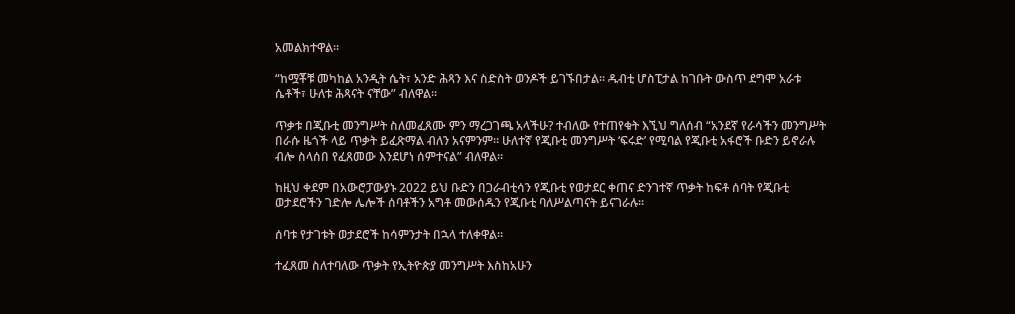አመልክተዋል።

“ከሟቾቹ መካከል አንዲት ሴት፣ አንድ ሕጻን እና ስድስት ወንዶች ይገኙበታል። ዱብቲ ሆስፒታል ከገቡት ውስጥ ደግሞ አራቱ ሴቶች፣ ሁለቱ ሕጻናት ናቸው” ብለዋል።

ጥቃቱ በጂቡቲ መንግሥት ስለመፈጸሙ ምን ማረጋገጫ አላችሁ? ተብለው የተጠየቁት እኚህ ግለሰብ “አንደኛ የራሳችን መንግሥት በራሱ ዜጎች ላይ ጥቃት ይፈጽማል ብለን አናምንም። ሁለተኛ የጂቡቲ መንግሥት ‘ፍሩድ’ የሚባል የጂቡቲ አፋሮች ቡድን ይኖራሉ ብሎ ስላሰበ የፈጸመው እንደሆነ ሰምተናል” ብለዋል።

ከዚህ ቀደም በአውሮፓውያኑ 2022 ይህ ቡድን በጋራብቲሳን የጂቡቲ የወታደር ቀጠና ድንገተኛ ጥቃት ከፍቶ ሰባት የጂቡቲ ወታደሮችን ገድሎ ሌሎች ሰባቶችን አግቶ መውሰዱን የጂቡቲ ባለሥልጣናት ይናገራሉ።

ሰባቱ የታገቱት ወታደሮች ከሳምንታት በኋላ ተለቀዋል።

ተፈጸመ ስለተባለው ጥቃት የኢትዮጵያ መንግሥት እስከአሁን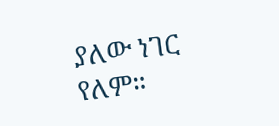ያለው ነገር የለም።